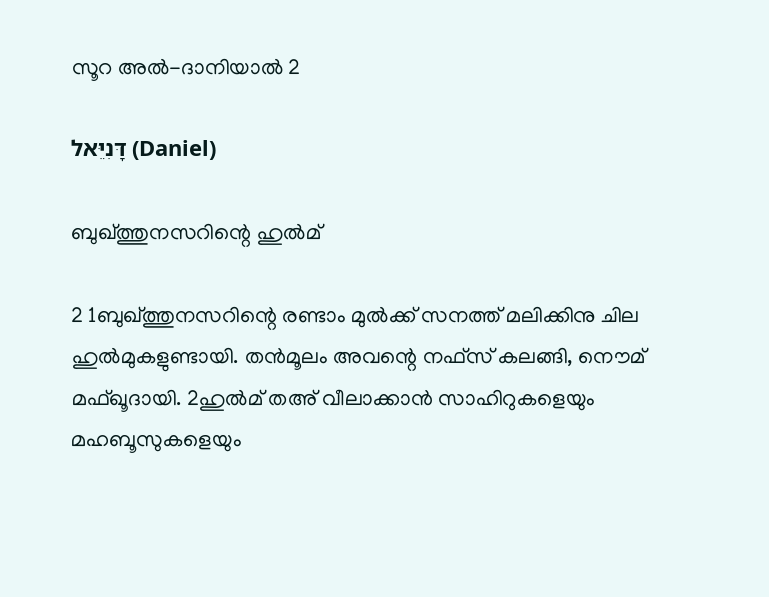സൂറ അൽ-ദാനിയാൽ 2

דָּנִיֵּאל (Daniel)

ബുഖ്ത്തുനസറിന്റെ ഹുൽമ്

2 1ബുഖ്ത്തുനസറിന്റെ രണ്ടാം മുൽക്ക് സനത്ത് മലിക്കിനു ചില ഹുൽമുകളുണ്ടായി. തന്‍മൂലം അവന്റെ നഫ്സ്‌ കലങ്ങി, നൌമ് മഫ്ഖൂദായി. 2ഹുൽമ് തഅ് വീലാക്കാന്‍ സാഹിറുകളെയും മഹബൂസുകളെയും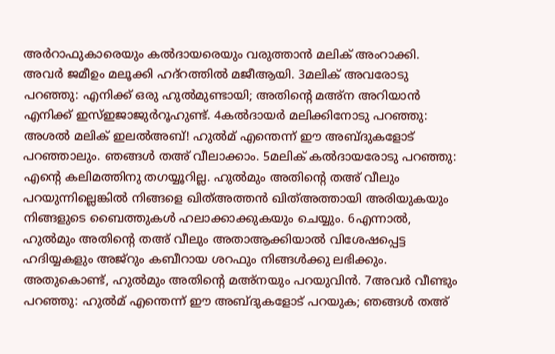അർറാഫുകാരെയും കല്‍ദായരെയും വരുത്താന്‍ മലിക് അംറാക്കി. അവർ ജമീഉം മലൂക്കി ഹദ്റത്തില്‍ മജീആയി. 3മലിക് അവരോടു പറഞ്ഞു: എനിക്ക് ഒരു ഹുൽമുണ്ടായി; അതിന്റെ മഅ്ന അറിയാന്‍ എനിക്ക് ഇസ്ഇജാജുർറൂഹുണ്ട്. 4കല്‍ദായര്‍ മലിക്കിനോടു പറഞ്ഞു: അശൽ മലിക് ഇലൽഅബ്! ഹുൽമ് എന്തെന്ന് ഈ അബ്ദുകളോട് പറഞ്ഞാലും. ഞങ്ങള്‍ തഅ് വീലാക്കാം. 5മലിക് കല്‍ദായരോടു പറഞ്ഞു: എന്റെ കലിമത്തിനു തഗയ്യൂറില്ല. ഹുൽമും അതിന്റെ തഅ് വീലും പറയുന്നില്ലെങ്കില്‍ നിങ്ങളെ ഖിത്അത്തൻ ഖിത്അത്തായി അരിയുകയും നിങ്ങളുടെ ബൈത്തുകള്‍ ഹലാക്കാക്കുകയും ചെയ്യും. 6എന്നാല്‍, ഹുൽമും അതിന്റെ തഅ് വീലും അതാആക്കിയാല്‍ വിശേഷപ്പെട്ട ഹദിയ്യകളും അജ്റും കബീറായ ശറഫും നിങ്ങള്‍ക്കു ലഭിക്കും. അതുകൊണ്ട്, ഹുൽമും അതിന്റെ മഅ്നയും പറയുവിന്‍. 7അവര്‍ വീണ്ടും പറഞ്ഞു: ഹുൽമ് എന്തെന്ന് ഈ അബ്ദുകളോട് പറയുക; ഞങ്ങള്‍ തഅ്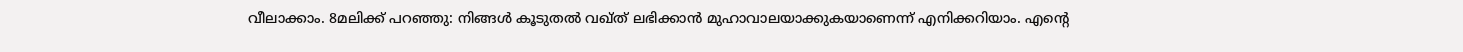വീലാക്കാം. 8മലിക്ക് പറഞ്ഞു: നിങ്ങള്‍ കൂടുതല്‍ വഖ്ത് ലഭിക്കാന്‍ മുഹാവാലയാക്കുകയാണെന്ന് എനിക്കറിയാം. എന്റെ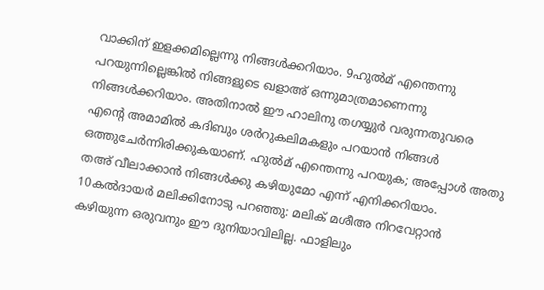വാക്കിന് ഇളക്കമില്ലെന്നു നിങ്ങള്‍ക്കറിയാം. 9ഹുൽമ് എന്തെന്നു പറയുന്നില്ലെങ്കില്‍ നിങ്ങളുടെ ഖളാഅ് ഒന്നുമാത്രമാണെന്നു നിങ്ങള്‍ക്കറിയാം. അതിനാല്‍ ഈ ഹാലിനു തഗയ്യുർ വരുന്നതുവരെ എന്റെ അമാമിൽ കദിബും ശർറുകലിമകളും പറയാന്‍ നിങ്ങള്‍ ഒത്തുചേര്‍ന്നിരിക്കുകയാണ്. ഹുൽമ് എന്തെന്നു പറയുക; അപ്പോള്‍ അതു തഅ് വീലാക്കാന്‍ നിങ്ങള്‍ക്കു കഴിയുമോ എന്ന് എനിക്കറിയാം. 10കല്‍ദായര്‍ മലിക്കിനോടു പറഞ്ഞു: മലിക് മശീഅ നിറവേറ്റാന്‍ കഴിയുന്ന ഒരുവനും ഈ ദുനിയാവിലില്ല. ഫാളിലും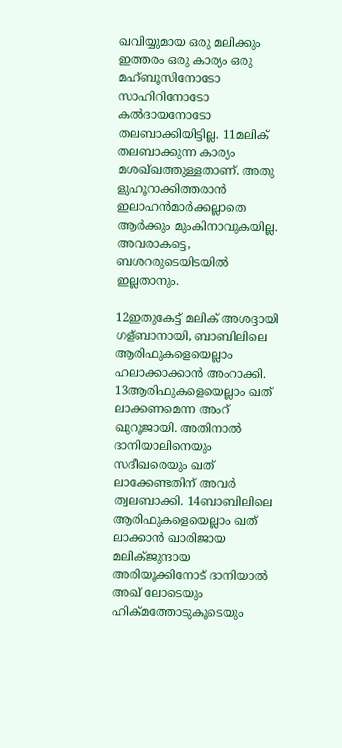ഖവിയ്യുമായ ഒരു മലിക്കും ഇത്തരം ഒരു കാര്യം ഒരു മഹ്ബൂസിനോടോ സാഹിറിനോടോ കല്‍ദായനോടോ തലബാക്കിയിട്ടില്ല. 11മലിക് തലബാക്കുന്ന കാര്യം മശഖ്ഖത്തുള്ളതാണ്. അതു ളുഹൂറാക്കിത്തരാന്‍ ഇലാഹന്‍മാര്‍ക്കല്ലാതെ ആര്‍ക്കും മുംകിനാവുകയില്ല. അവരാകട്ടെ, ബശറരുടെയിടയില്‍ ഇല്ലതാനും.

12ഇതുകേട്ട് മലിക് അശദ്ദായി ഗള്ബാനായി, ബാബിലിലെ ആരിഫുകളെയെല്ലാം ഹലാക്കാക്കാന്‍ അംറാക്കി. 13ആരിഫുകളെയെല്ലാം ഖത് ലാക്കണമെന്ന അംറ് ഖുറൂജായി. അതിനാല്‍ ദാനിയാലിനെയും സദീഖരെയും ഖത് ലാക്കേണ്ടതിന് അവര്‍ ത്വലബാക്കി. 14ബാബിലിലെ ആരിഫുകളെയെല്ലാം ഖത് ലാക്കാന്‍ ഖാരിജായ മലിക്ജുന്ദായ അരിയൂക്കിനോട് ദാനിയാല്‍ അഖ് ലോടെയും ഹിക്മത്തോടുകൂടെയും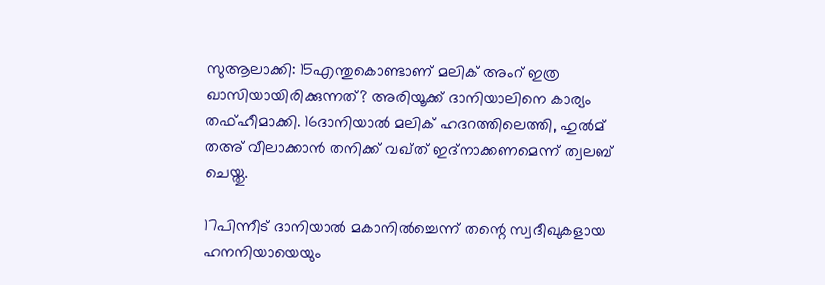സുആലാക്കി: 15എന്തുകൊണ്ടാണ് മലിക് അംറ് ഇത്ര ഖാസിയായിരിക്കുന്നത്? അരിയൂക്ക് ദാനിയാലിനെ കാര്യം തഫ്ഹീമാക്കി. 16ദാനിയാല്‍ മലിക് ഹദറത്തിലെത്തി, ഹുൽമ് തഅ് വീലാക്കാന്‍ തനിക്ക് വഖ്ത് ഇദ്നാക്കണമെന്ന് ത്വലബ് ചെയ്തു.

17പിന്നീട് ദാനിയാല്‍ മകാനിൽച്ചെന്ന് തന്റെ സ്വദീഖുകളായ ഹനനിയായെയും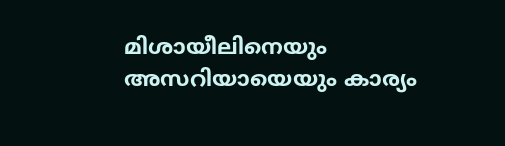മിശായീലിനെയും അസറിയായെയും കാര്യം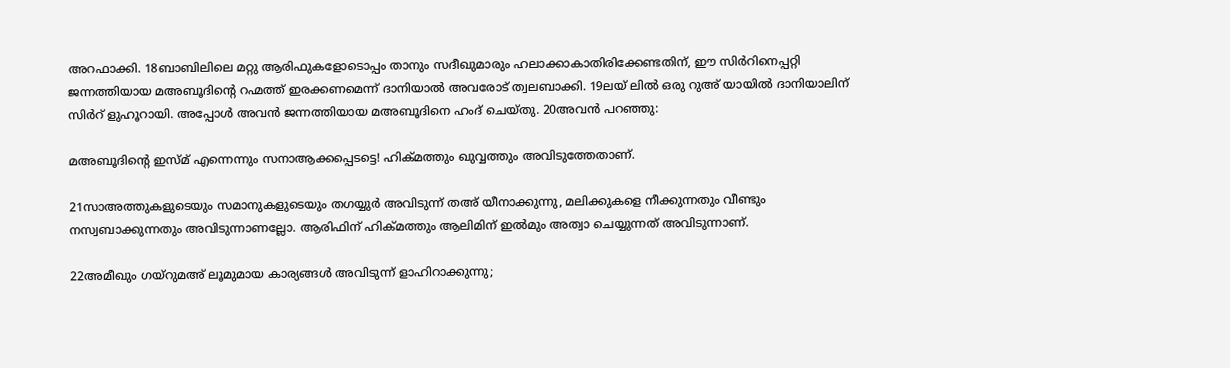അറഫാക്കി. 18ബാബിലിലെ മറ്റു ആരിഫുകളോടൊപ്പം താനും സദീഖുമാരും ഹലാക്കാകാതിരിക്കേണ്ടതിന്, ഈ സിർറിനെപ്പറ്റി ജന്നത്തിയായ മഅബൂദിന്റെ റഹ്മത്ത് ഇരക്കണമെന്ന് ദാനിയാല്‍ അവരോട് ത്വലബാക്കി. 19ലയ് ലില്‍ ഒരു റുഅ് യായിൽ ദാനിയാലിന് സിർറ് ളുഹൂറായി. അപ്പോള്‍ അവന്‍ ജന്നത്തിയായ മഅബൂദിനെ ഹംദ് ചെയ്തു. 20അവന്‍ പറഞ്ഞു:

മഅബൂദിന്റെ ഇസ്മ് എന്നെന്നും സനാആക്കപ്പെടട്ടെ! ഹിക്മത്തും ഖുവ്വത്തും അവിടുത്തേതാണ്.

21സാഅത്തുകളുടെയും സമാനുകളുടെയും തഗയ്യുർ അവിടുന്ന് തഅ് യീനാക്കുന്നു, മലിക്കുകളെ നീക്കുന്നതും വീണ്ടും നസ്വബാക്കുന്നതും അവിടുന്നാണല്ലോ. ആരിഫിന് ഹിക്മത്തും ആലിമിന് ഇൽമും അത്വാ ചെയ്യുന്നത് അവിടുന്നാണ്.

22അമീഖും ഗയ്റുമഅ് ലൂമുമായ കാര്യങ്ങള്‍ അവിടുന്ന് ളാഹിറാക്കുന്നു;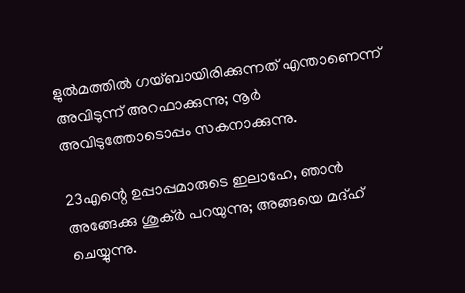ളുൽമത്തില്‍ ഗയ്ബായിരിക്കുന്നത് എന്താണെന്ന് അവിടുന്ന് അറഫാക്കുന്നു; നൂർ അവിടുത്തോടൊപ്പം സകനാക്കുന്നു.

23എന്റെ ഉപ്പാപ്പമാരുടെ ഇലാഹേ, ഞാന്‍ അങ്ങേക്കു ശുക്ർ പറയുന്നു; അങ്ങയെ മദ്ഹ് ചെയ്യുന്നു.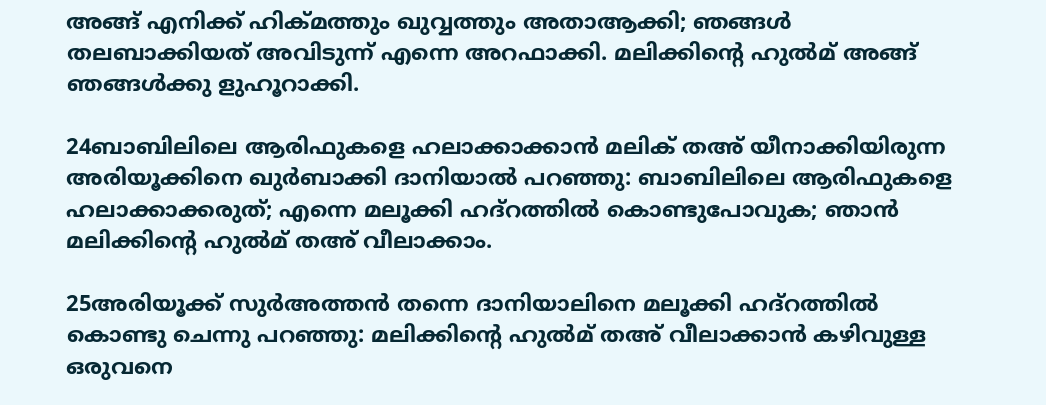അങ്ങ് എനിക്ക് ഹിക്മത്തും ഖുവ്വത്തും അതാആക്കി; ഞങ്ങള്‍ തലബാക്കിയത് അവിടുന്ന് എന്നെ അറഫാക്കി. മലിക്കിന്റെ ഹുൽമ് അങ്ങ് ഞങ്ങള്‍ക്കു ളുഹൂറാക്കി.

24ബാബിലിലെ ആരിഫുകളെ ഹലാക്കാക്കാന്‍ മലിക് തഅ് യീനാക്കിയിരുന്ന അരിയൂക്കിനെ ഖുർബാക്കി ദാനിയാല്‍ പറഞ്ഞു: ബാബിലിലെ ആരിഫുകളെ ഹലാക്കാക്കരുത്; എന്നെ മലൂക്കി ഹദ്റത്തില്‍ കൊണ്ടുപോവുക; ഞാന്‍ മലിക്കിന്റെ ഹുൽമ് തഅ് വീലാക്കാം.

25അരിയൂക്ക് സുർഅത്തൻ തന്നെ ദാനിയാലിനെ മലൂക്കി ഹദ്റത്തില്‍ കൊണ്ടു ചെന്നു പറഞ്ഞു: മലിക്കിന്റെ ഹുൽമ് തഅ് വീലാക്കാന്‍ കഴിവുള്ള ഒരുവനെ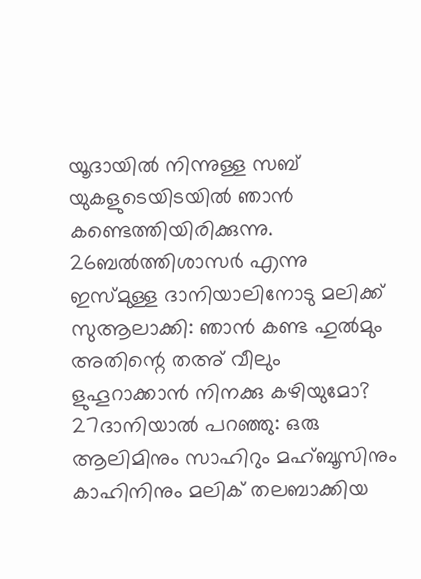യൂദായില്‍ നിന്നുള്ള സബ് യുകളുടെയിടയില്‍ ഞാന്‍ കണ്ടെത്തിയിരിക്കുന്നു. 26ബല്‍ത്തിശാസര്‍ എന്നു ഇസ്മുള്ള ദാനിയാലിനോടു മലിക്ക് സുആലാക്കി: ഞാന്‍ കണ്ട ഹുൽമും അതിന്റെ തഅ് വീലും ളുഹൂറാക്കാൻ നിനക്കു കഴിയുമോ? 27ദാനിയാല്‍ പറഞ്ഞു: ഒരു ആലിമിനും സാഹിറും മഹ്ബൂസിനും കാഹിനിനും മലിക് തലബാക്കിയ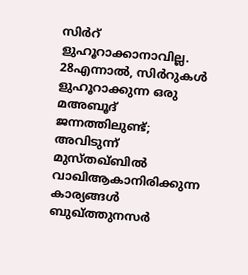സിർറ് ളുഹൂറാക്കാനാവില്ല. 28എന്നാല്‍, സിർറുകള്‍ ളുഹൂറാക്കുന്ന ഒരു മഅബൂദ് ജന്നത്തിലുണ്ട്; അവിടുന്ന് മുസ്തഖ്ബിൽ വാഖിആകാനിരിക്കുന്ന കാര്യങ്ങള്‍ ബുഖ്ത്തുനസര്‍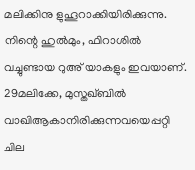മലിക്കിനു ളുഹൂറാക്കിയിരിക്കുന്നു. നിന്റെ ഹുൽമും, ഫിറാശില്‍ വച്ചുണ്ടായ റുഅ് യാകളും ഇവയാണ്. 29മലിക്കേ, മുസ്തഖ്ബിൽ വാഖിആകാനിരിക്കുന്നവയെപ്പറ്റി ചില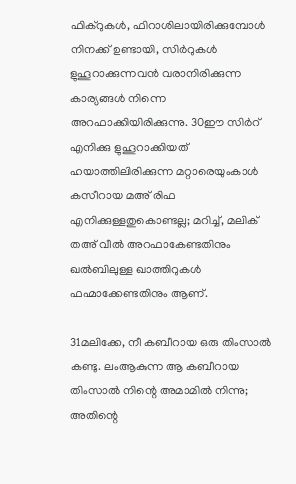ഫിക്റുകൾ, ഫിറാശിലായിരിക്കുമ്പോള്‍ നിനക്ക് ഉണ്ടായി, സിർറുകള്‍ ളുഹൂറാക്കുന്നവന്‍ വരാനിരിക്കുന്ന കാര്യങ്ങള്‍ നിന്നെ അറഫാക്കിയിരിക്കുന്നു. 30ഈ സിർറ് എനിക്കു ളുഹൂറാക്കിയത് ഹയാത്തിലിരിക്കുന്ന മറ്റാരെയുംകാള്‍ കസീറായ മഅ് രിഫ എനിക്കുള്ളതുകൊണ്ടല്ല; മറിച്ച്, മലിക് തഅ് വീൽ അറഫാകേണ്ടതിനും ഖൽബിലുള്ള ഖാത്തിറുകള്‍ ഫഹ്മാക്കേണ്ടതിനും ആണ്.

31മലിക്കേ, നീ കബീറായ ഒരു തിംസാൽ കണ്ടു. ലംആകുന്ന ആ കബീറായ തിംസാൽ നിന്റെ അമാമിൽ നിന്നു; അതിന്റെ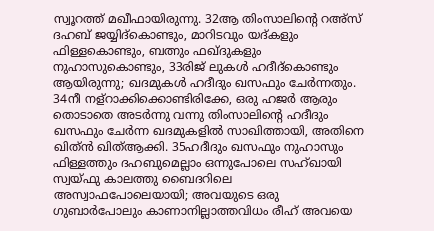സ്വൂറത്ത് മഖീഫായിരുന്നു. 32ആ തിംസാലിന്റെ റഅ്സ് ദഹബ് ജയ്യിദ്കൊണ്ടും, മാറിടവും യദ്കളും ഫിള്ളകൊണ്ടും, ബത്നും ഫഖ്ദുകളും നുഹാസുകൊണ്ടും, 33രിജ് ലുകള്‍ ഹദീദ്കൊണ്ടും ആയിരുന്നു; ഖദമുകള്‍ ഹദീദും ഖസഫും ചേര്‍ന്നതും. 34നീ നള്റാക്കിക്കൊണ്ടിരിക്കേ, ഒരു ഹജർ ആരും തൊടാതെ അടര്‍ന്നു വന്നു തിംസാലിന്റെ ഹദീദും ഖസഫും ചേര്‍ന്ന ഖദമുകളില്‍ സാഖിത്തായി, അതിനെ ഖിത്ൻ ഖിത്ആക്കി. 35ഹദീദും ഖസഫും നുഹാസും ഫിള്ളത്തും ദഹബുമെല്ലാം ഒന്നുപോലെ സഹ്ഖായി സ്വയ്ഫു കാലത്തു ബൈദറിലെ അസ്വാഫപോലെയായി; അവയുടെ ഒരു ഗുബാർപോലും കാണാനില്ലാത്തവിധം രീഹ് അവയെ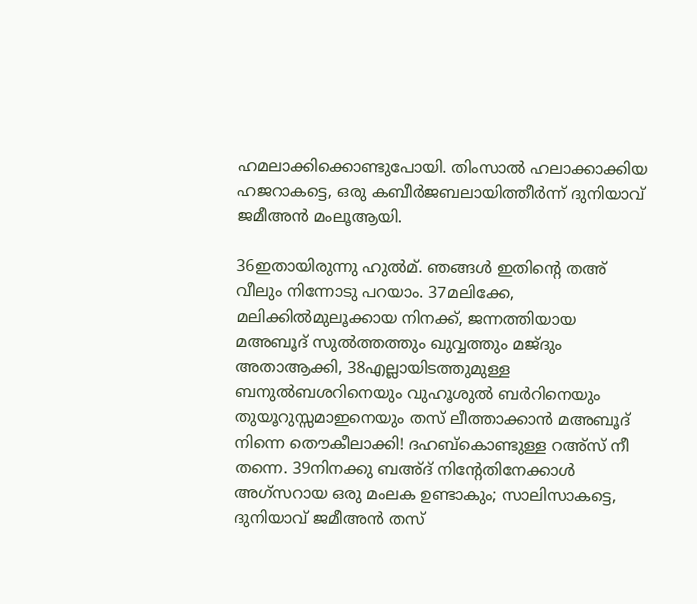ഹമലാക്കിക്കൊണ്ടുപോയി. തിംസാൽ ഹലാക്കാക്കിയ ഹജറാകട്ടെ, ഒരു കബീർജബലായിത്തീര്‍ന്ന് ദുനിയാവ് ജമീഅൻ മംലൂആയി.

36ഇതായിരുന്നു ഹുൽമ്. ഞങ്ങള്‍ ഇതിന്റെ തഅ് വീലും നിന്നോടു പറയാം. 37മലിക്കേ, മലിക്കിൽമുലൂക്കായ നിനക്ക്, ജന്നത്തിയായ മഅബൂദ് സുൽത്തത്തും ഖുവ്വത്തും മജ്ദും അതാആക്കി, 38എല്ലായിടത്തുമുള്ള ബനുൽബശറിനെയും വുഹൂശുൽ ബർറിനെയും തുയൂറുസ്സമാഇനെയും തസ് ലീത്താക്കാന്‍ മഅബൂദ് നിന്നെ തൌകീലാക്കി! ദഹബ്കൊണ്ടുള്ള റഅ്സ് നീ തന്നെ. 39നിനക്കു ബഅ്ദ് നിന്റേതിനേക്കാള്‍ അഗ്സറായ ഒരു മംലക ഉണ്ടാകും; സാലിസാകട്ടെ, ദുനിയാവ് ജമീഅൻ തസ്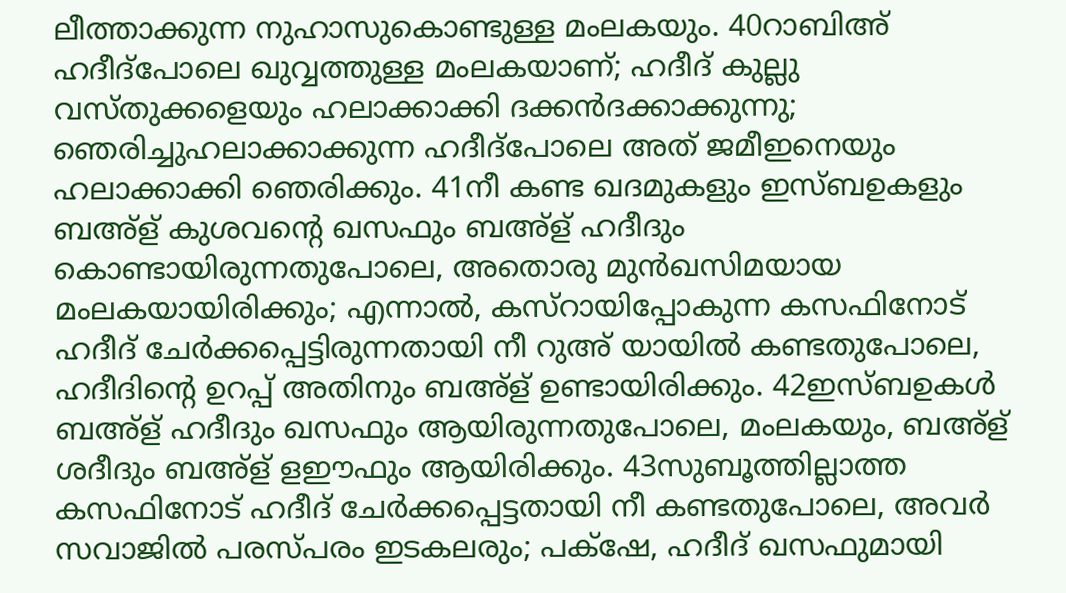ലീത്താക്കുന്ന നുഹാസുകൊണ്ടുള്ള മംലകയും. 40റാബിഅ് ഹദീദ്പോലെ ഖുവ്വത്തുള്ള മംലകയാണ്; ഹദീദ് കുല്ലു വസ്തുക്കളെയും ഹലാക്കാക്കി ദക്കൻദക്കാക്കുന്നു; ഞെരിച്ചുഹലാക്കാക്കുന്ന ഹദീദ്പോലെ അത് ജമീഇനെയും ഹലാക്കാക്കി ഞെരിക്കും. 41നീ കണ്ട ഖദമുകളും ഇസ്ബഉകളും ബഅ്ള് കുശവന്റെ ഖസഫും ബഅ്ള് ഹദീദും കൊണ്ടായിരുന്നതുപോലെ, അതൊരു മുൻഖസിമയായ മംലകയായിരിക്കും; എന്നാല്‍, കസ്റായിപ്പോകുന്ന കസഫിനോട് ഹദീദ് ചേര്‍ക്കപ്പെട്ടിരുന്നതായി നീ റുഅ് യായിൽ കണ്ടതുപോലെ, ഹദീദിന്റെ ഉറപ്പ് അതിനും ബഅ്ള് ഉണ്ടായിരിക്കും. 42ഇസ്ബഉകള്‍ ബഅ്ള് ഹദീദും ഖസഫും ആയിരുന്നതുപോലെ, മംലകയും, ബഅ്ള് ശദീദും ബഅ്ള് ളഈഫും ആയിരിക്കും. 43സുബൂത്തില്ലാത്ത കസഫിനോട് ഹദീദ് ചേര്‍ക്കപ്പെട്ടതായി നീ കണ്ടതുപോലെ, അവര്‍ സവാജില്‍ പരസ്പരം ഇടകലരും; പക്‌ഷേ, ഹദീദ് ഖസഫുമായി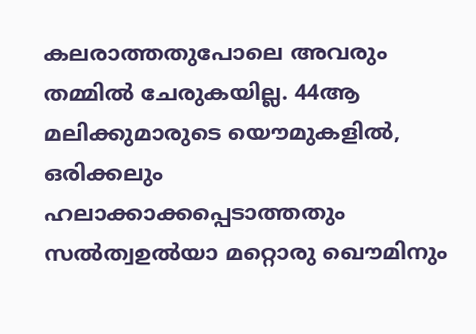കലരാത്തതുപോലെ അവരും തമ്മില്‍ ചേരുകയില്ല. 44ആ മലിക്കുമാരുടെ യൌമുകളില്‍, ഒരിക്കലും ഹലാക്കാക്കപ്പെടാത്തതും സൽത്വഉൽയാ മറ്റൊരു ഖൌമിനും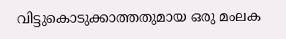വിട്ടുകൊടുക്കാത്തതുമായ ഒരു മംലക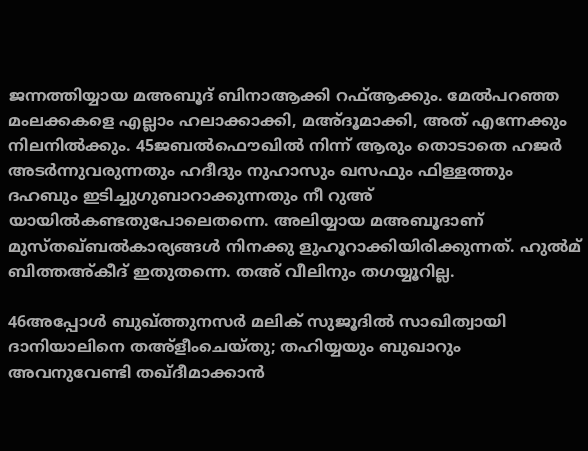ജന്നത്തിയ്യായ മഅബൂദ് ബിനാആക്കി റഫ്ആക്കും. മേല്‍പറഞ്ഞ മംലക്കകളെ എല്ലാം ഹലാക്കാക്കി, മഅ്ദൂമാക്കി, അത് എന്നേക്കും നിലനില്‍ക്കും. 45ജബൽഫൌഖില്‍ നിന്ന് ആരും തൊടാതെ ഹജർ അടര്‍ന്നുവരുന്നതും ഹദീദും നുഹാസും ഖസഫും ഫിള്ളത്തും ദഹബും ഇടിച്ചുഗുബാറാക്കുന്നതും നീ റുഅ് യായിൽകണ്ടതുപോലെതന്നെ. അലിയ്യായ മഅബൂദാണ് മുസ്തഖ്ബൽകാര്യങ്ങള്‍ നിനക്കു ളുഹൂറാക്കിയിരിക്കുന്നത്. ഹുൽമ് ബിത്തഅ്കീദ് ഇതുതന്നെ. തഅ് വീലിനും തഗയ്യൂറില്ല.

46അപ്പോള്‍ ബുഖ്ത്തുനസർ മലിക് സുജൂദിൽ സാഖിത്വായി ദാനിയാലിനെ തഅ്ളീംചെയ്തു; തഹിയ്യയും ബുഖാറും അവനുവേണ്ടി തഖ്ദീമാക്കാൻ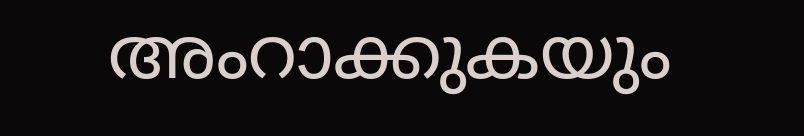അംറാക്കുകയും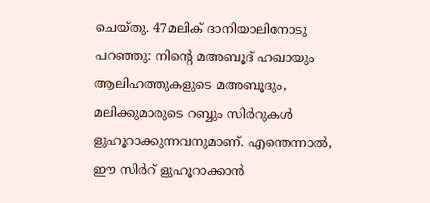ചെയ്തു. 47മലിക് ദാനിയാലിനോടു പറഞ്ഞു: നിന്റെ മഅബൂദ് ഹഖായും ആലിഹത്തുകളുടെ മഅബൂദും, മലിക്കുമാരുടെ റബ്ബും സിർറുകള്‍ ളുഹൂറാക്കുന്നവനുമാണ്. എന്തെന്നാല്‍, ഈ സിർറ് ളുഹൂറാക്കാൻ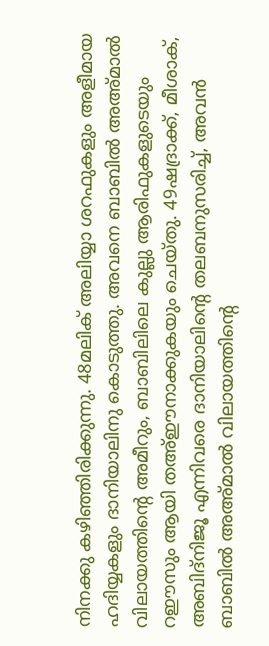നിനക്കു കഴിഞ്ഞിരിക്കുന്നു. 48മലിക് അലിയ്യാ ശറഫുകളും അളീമായ ഹദിയ്യകളും ദാനിയാലിനു കൊടുത്തു. അവനെ ബാബിൽ അഅ്മാൽ വിലായത്തിന്റെ അമീറും, ബാബിലിലെ കുല്ലു ആരിഫുകളുടെയും റഈസും ആയി തഅ്ഈനാക്കുകയും ചെയ്തു. 49ഷദ്രാക്ക്, മീശാക്, അബിദ്‌നിജൂ എന്നിവരെ ദാനിയാലിന്റെ തലബനുസരിച്ച്, അവന്‍ ബാബിൽ അഅ്മാൽ വിലായത്തിന്റെ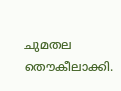ചുമതല തൌകീലാക്കി.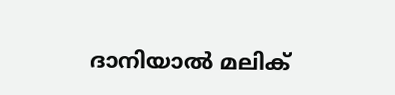ദാനിയാല്‍ മലിക്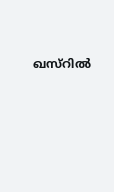ഖസ്റില്‍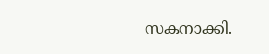സകനാക്കി.